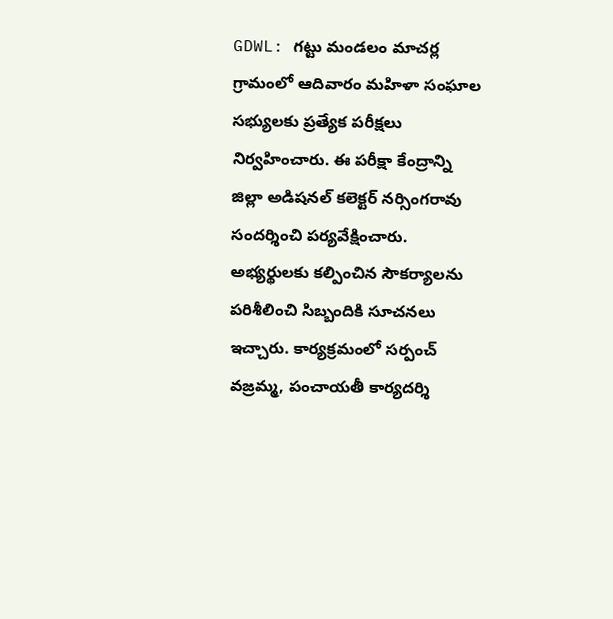GDWL: గట్టు మండలం మాచర్ల గ్రామంలో ఆదివారం మహిళా సంఘాల సభ్యులకు ప్రత్యేక పరీక్షలు నిర్వహించారు. ఈ పరీక్షా కేంద్రాన్ని జిల్లా అడిషనల్ కలెక్టర్ నర్సింగరావు సందర్శించి పర్యవేక్షించారు. అభ్యర్థులకు కల్పించిన సౌకర్యాలను పరిశీలించి సిబ్బందికి సూచనలు ఇచ్చారు. కార్యక్రమంలో సర్పంచ్ వజ్రమ్మ, పంచాయతీ కార్యదర్శి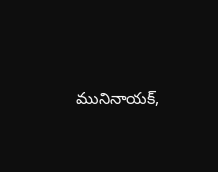మునినాయక్,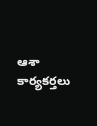ఆశా కార్యకర్తలు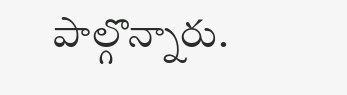పాల్గొన్నారు.